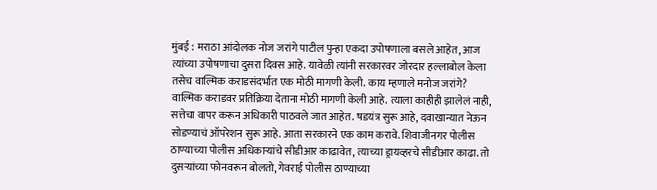मुंबई : मराठा आंदोलक नोज जरांगे पाटील पुन्हा एकदा उपोषणाला बसले आहेत, आज त्यांच्या उपोषणाचा दुसरा दिवस आहे. यावेळी त्यांनी सरकारवर जोरदार हल्लाबोल केला तसेच वाल्मिक कराडसंदर्भात एक मोठी मागणी केली. काय म्हणाले मनोज जरांगे? वाल्मिक कराडवर प्रतिक्रिया देताना मोठी मागणी केली आहे. त्याला काहीही झालेलं नाही, सत्तेचा वापर करून अधिकारी पाठवले जात आहेत. षडयंत्र सुरू आहे, दवाखान्यात नेऊन सोडण्याचं ऑपरेशन सुरू आहे. आता सरकारने एक काम करावे. शिवाजीनगर पोलीस ठाण्याच्या पोलीस अधिकाऱ्यांचे सीडीआर काढावेत, त्याच्या ड्रायव्हरचे सीडीआर काढा. तो दुसऱ्यांच्या फोनवरून बोलतो, गेवराई पोलीस ठाण्याच्या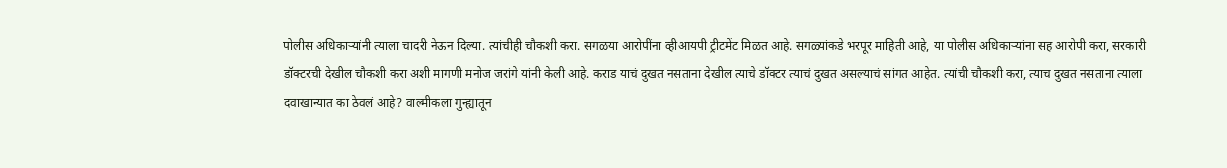पोलीस अधिकाऱ्यांनी त्याला चादरी नेऊन दिल्या. त्यांचीही चौकशी करा. सगळया आरोपींना व्हीआयपी ट्रीटमेंट मिळत आहे. सगळ्यांकडे भरपूर माहिती आहे, या पोलीस अधिकाऱ्यांना सह आरोपी करा, सरकारी डॉक्टरची देखील चौकशी करा अशी मागणी मनोज जरांगे यांनी केली आहे. कराड याचं दुखत नसताना देखील त्याचे डॉक्टर त्याचं दुखत असल्याचं सांगत आहेत. त्यांची चौकशी करा, त्याच दुखत नसताना त्याला दवाखान्यात का ठेवलं आहे? वाल्मीकला गुन्ह्यातून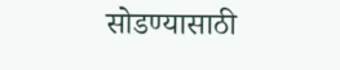सोडण्यासाठी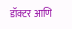डॉक्टर आणि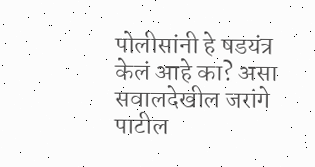पोलीसांनी हे षडयंत्र केलं आहे का? असा सवालदेखील जरांगे पाटील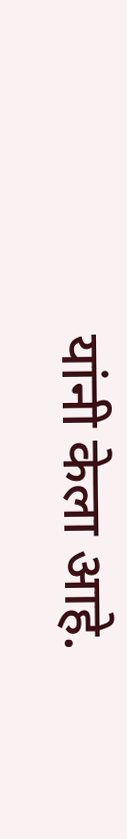यांनी केला आहे.